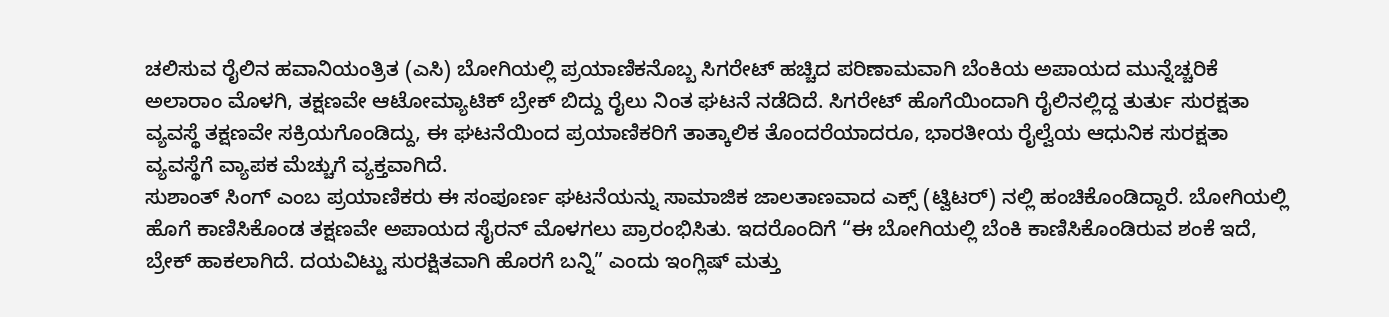ಚಲಿಸುವ ರೈಲಿನ ಹವಾನಿಯಂತ್ರಿತ (ಎಸಿ) ಬೋಗಿಯಲ್ಲಿ ಪ್ರಯಾಣಿಕನೊಬ್ಬ ಸಿಗರೇಟ್ ಹಚ್ಚಿದ ಪರಿಣಾಮವಾಗಿ ಬೆಂಕಿಯ ಅಪಾಯದ ಮುನ್ನೆಚ್ಚರಿಕೆ ಅಲಾರಾಂ ಮೊಳಗಿ, ತಕ್ಷಣವೇ ಆಟೋಮ್ಯಾಟಿಕ್ ಬ್ರೇಕ್ ಬಿದ್ದು ರೈಲು ನಿಂತ ಘಟನೆ ನಡೆದಿದೆ. ಸಿಗರೇಟ್ ಹೊಗೆಯಿಂದಾಗಿ ರೈಲಿನಲ್ಲಿದ್ದ ತುರ್ತು ಸುರಕ್ಷತಾ ವ್ಯವಸ್ಥೆ ತಕ್ಷಣವೇ ಸಕ್ರಿಯಗೊಂಡಿದ್ದು, ಈ ಘಟನೆಯಿಂದ ಪ್ರಯಾಣಿಕರಿಗೆ ತಾತ್ಕಾಲಿಕ ತೊಂದರೆಯಾದರೂ, ಭಾರತೀಯ ರೈಲ್ವೆಯ ಆಧುನಿಕ ಸುರಕ್ಷತಾ ವ್ಯವಸ್ಥೆಗೆ ವ್ಯಾಪಕ ಮೆಚ್ಚುಗೆ ವ್ಯಕ್ತವಾಗಿದೆ.
ಸುಶಾಂತ್ ಸಿಂಗ್ ಎಂಬ ಪ್ರಯಾಣಿಕರು ಈ ಸಂಪೂರ್ಣ ಘಟನೆಯನ್ನು ಸಾಮಾಜಿಕ ಜಾಲತಾಣವಾದ ಎಕ್ಸ್ (ಟ್ವಿಟರ್) ನಲ್ಲಿ ಹಂಚಿಕೊಂಡಿದ್ದಾರೆ. ಬೋಗಿಯಲ್ಲಿ ಹೊಗೆ ಕಾಣಿಸಿಕೊಂಡ ತಕ್ಷಣವೇ ಅಪಾಯದ ಸೈರನ್ ಮೊಳಗಲು ಪ್ರಾರಂಭಿಸಿತು. ಇದರೊಂದಿಗೆ “ಈ ಬೋಗಿಯಲ್ಲಿ ಬೆಂಕಿ ಕಾಣಿಸಿಕೊಂಡಿರುವ ಶಂಕೆ ಇದೆ, ಬ್ರೇಕ್ ಹಾಕಲಾಗಿದೆ. ದಯವಿಟ್ಟು ಸುರಕ್ಷಿತವಾಗಿ ಹೊರಗೆ ಬನ್ನಿ” ಎಂದು ಇಂಗ್ಲಿಷ್ ಮತ್ತು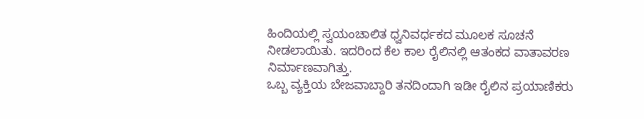ಹಿಂದಿಯಲ್ಲಿ ಸ್ವಯಂಚಾಲಿತ ಧ್ವನಿವರ್ಧಕದ ಮೂಲಕ ಸೂಚನೆ ನೀಡಲಾಯಿತು. ಇದರಿಂದ ಕೆಲ ಕಾಲ ರೈಲಿನಲ್ಲಿ ಆತಂಕದ ವಾತಾವರಣ ನಿರ್ಮಾಣವಾಗಿತ್ತು.
ಒಬ್ಬ ವ್ಯಕ್ತಿಯ ಬೇಜವಾಬ್ದಾರಿ ತನದಿಂದಾಗಿ ಇಡೀ ರೈಲಿನ ಪ್ರಯಾಣಿಕರು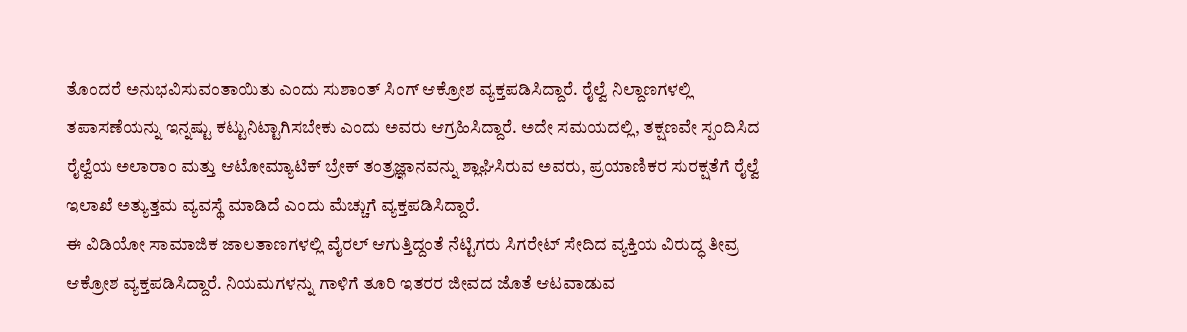ತೊಂದರೆ ಅನುಭವಿಸುವಂತಾಯಿತು ಎಂದು ಸುಶಾಂತ್ ಸಿಂಗ್ ಆಕ್ರೋಶ ವ್ಯಕ್ತಪಡಿಸಿದ್ದಾರೆ. ರೈಲ್ವೆ ನಿಲ್ದಾಣಗಳಲ್ಲಿ ತಪಾಸಣೆಯನ್ನು ಇನ್ನಷ್ಟು ಕಟ್ಟುನಿಟ್ಟಾಗಿಸಬೇಕು ಎಂದು ಅವರು ಆಗ್ರಹಿಸಿದ್ದಾರೆ. ಅದೇ ಸಮಯದಲ್ಲಿ, ತಕ್ಷಣವೇ ಸ್ಪಂದಿಸಿದ ರೈಲ್ವೆಯ ಅಲಾರಾಂ ಮತ್ತು ಆಟೋಮ್ಯಾಟಿಕ್ ಬ್ರೇಕ್ ತಂತ್ರಜ್ಞಾನವನ್ನು ಶ್ಲಾಘಿಸಿರುವ ಅವರು, ಪ್ರಯಾಣಿಕರ ಸುರಕ್ಷತೆಗೆ ರೈಲ್ವೆ ಇಲಾಖೆ ಅತ್ಯುತ್ತಮ ವ್ಯವಸ್ಥೆ ಮಾಡಿದೆ ಎಂದು ಮೆಚ್ಚುಗೆ ವ್ಯಕ್ತಪಡಿಸಿದ್ದಾರೆ.
ಈ ವಿಡಿಯೋ ಸಾಮಾಜಿಕ ಜಾಲತಾಣಗಳಲ್ಲಿ ವೈರಲ್ ಆಗುತ್ತಿದ್ದಂತೆ ನೆಟ್ಟಿಗರು ಸಿಗರೇಟ್ ಸೇದಿದ ವ್ಯಕ್ತಿಯ ವಿರುದ್ಧ ತೀವ್ರ ಆಕ್ರೋಶ ವ್ಯಕ್ತಪಡಿಸಿದ್ದಾರೆ. ನಿಯಮಗಳನ್ನು ಗಾಳಿಗೆ ತೂರಿ ಇತರರ ಜೀವದ ಜೊತೆ ಆಟವಾಡುವ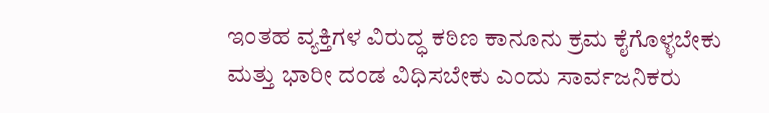ಇಂತಹ ವ್ಯಕ್ತಿಗಳ ವಿರುದ್ಧ ಕಠಿಣ ಕಾನೂನು ಕ್ರಮ ಕೈಗೊಳ್ಳಬೇಕು ಮತ್ತು ಭಾರೀ ದಂಡ ವಿಧಿಸಬೇಕು ಎಂದು ಸಾರ್ವಜನಿಕರು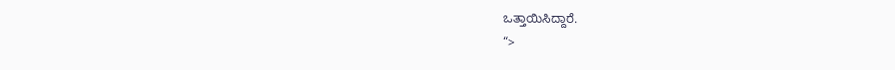ಒತ್ತಾಯಿಸಿದ್ದಾರೆ.
“>